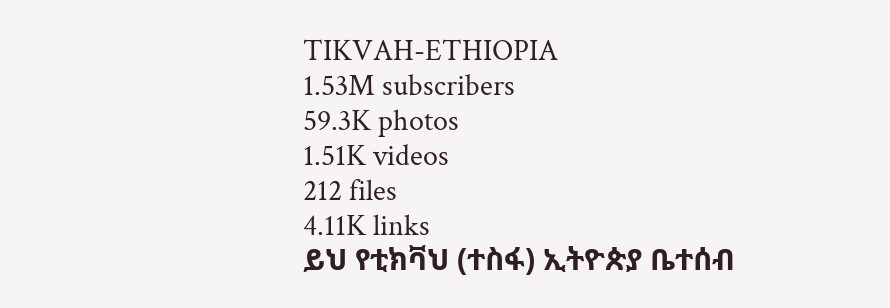TIKVAH-ETHIOPIA
1.53M subscribers
59.3K photos
1.51K videos
212 files
4.11K links
ይህ የቲክቫህ (ተስፋ) ኢትዮጵያ ቤተሰብ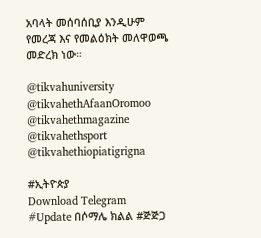አባላት መሰባሰቢያ እንዲሁም የመረጃ እና የመልዕክት መለዋወጫ መድረክ ነው።

@tikvahuniversity
@tikvahethAfaanOromoo
@tikvahethmagazine
@tikvahethsport
@tikvahethiopiatigrigna

#ኢትዮጵያ
Download Telegram
#Update በሶማሌ ክልል #ጅጅጋ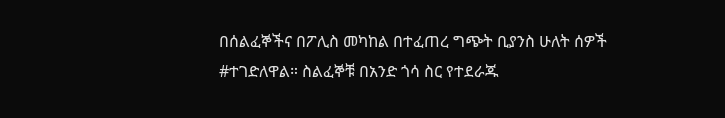በሰልፈኞችና በፖሊስ መካከል በተፈጠረ ግጭት ቢያንስ ሁለት ሰዎች #ተገድለዋል። ስልፈኞቹ በአንድ ጎሳ ስር የተደራጁ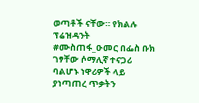ወጣቶች ናቸው። የክልሉ ፕሬዝዳንት #ሙስጠፋ_ዑመር በፌስ ቡክ ገፃቸው ሶማሊኛ ተናጋሪ ባልሆኑ ነዋሪዎች ላይ ያነጣጠረ ጥቃትን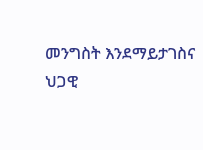መንግስት እንደማይታገስና ህጋዊ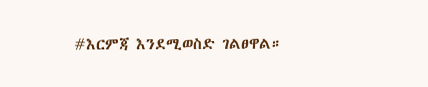#እርምጃ እንደሚወስድ ገልፀዋል።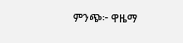ምንጭ፦ ዋዜማ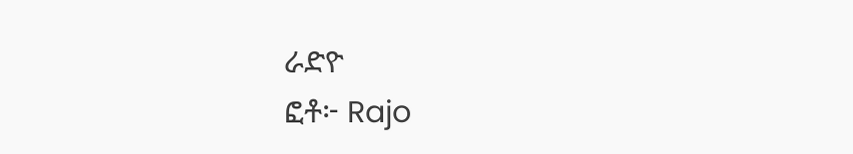ራድዮ
ፎቶ፦ Rajo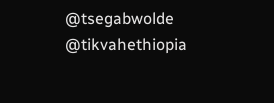@tsegabwolde @tikvahethiopia